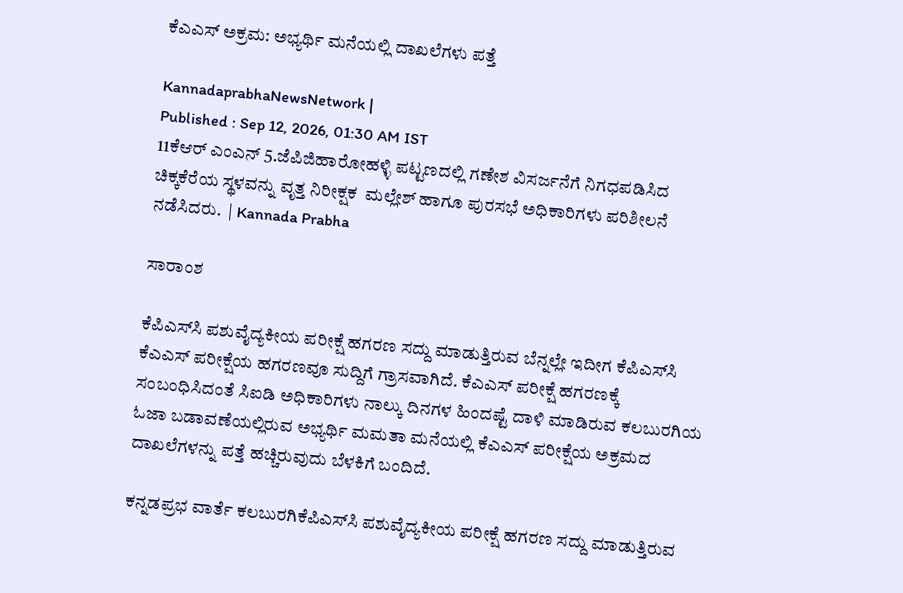ಕೆಎಎಸ್‌ ಅಕ್ರಮ: ಅಭ್ಯರ್ಥಿ ಮನೆಯಲ್ಲಿ ದಾಖಲೆಗಳು ಪತ್ತೆ

KannadaprabhaNewsNetwork |
Published : Sep 12, 2026, 01:30 AM IST
11ಕೆಆರ್ ಎಂಎನ್ 5.ಜೆಪಿಜಿಹಾರೋಹಳ್ಳಿ ಪಟ್ಟಣದಲ್ಲಿ ಗಣೇಶ ವಿಸರ್ಜನೆಗೆ ನಿಗಧಪಡಿಸಿದ ಚಿಕ್ಕಕೆರೆಯ ಸ್ಥಳವನ್ನು ವೃತ್ತ ನಿರೀಕ್ಷಕ  ಮಲ್ಲೇಶ್ ಹಾಗೂ ಪುರಸಭೆ ಅಧಿಕಾರಿಗಳು ಪರಿಶೀಲನೆ ನಡೆಸಿದರು.  | Kannada Prabha

ಸಾರಾಂಶ

ಕೆಪಿಎಸ್‌ಸಿ ಪಶುವೈದ್ಯಕೀಯ ಪರೀಕ್ಷೆ ಹಗರಣ ಸದ್ದು ಮಾಡುತ್ತಿರುವ ಬೆನ್ನಲ್ಲೇ ಇದೀಗ ಕೆಪಿಎಸ್‌ಸಿ ಕೆಎಎಸ್‌ ಪರೀಕ್ಷೆಯ ಹಗರಣವೂ ಸುದ್ದಿಗೆ ಗ್ರಾಸವಾಗಿದೆ. ಕೆಎಎಸ್‌ ಪರೀಕ್ಷೆ ಹಗರಣಕ್ಕೆ ಸಂಬಂಧಿಸಿದಂತೆ ಸಿಐಡಿ ಅಧಿಕಾರಿಗಳು ನಾಲ್ಕು ದಿನಗಳ ಹಿಂದಷ್ಟೆ ದಾಳಿ ಮಾಡಿರುವ ಕಲಬುರಗಿಯ ಓಜಾ ಬಡಾವಣೆಯಲ್ಲಿರುವ ಅಭ್ಯರ್ಥಿ ಮಮತಾ ಮನೆಯಲ್ಲಿ ಕೆಎಎಸ್‌ ಪರೀಕ್ಷೆಯ ಅಕ್ರಮದ ದಾಖಲೆಗಳನ್ನು ಪತ್ತೆ ಹಚ್ಚಿರುವುದು ಬೆಳಕಿಗೆ ಬಂದಿದೆ.

ಕನ್ನಡಪ್ರಭ ವಾರ್ತೆ ಕಲಬುರಗಿಕೆಪಿಎಸ್‌ಸಿ ಪಶುವೈದ್ಯಕೀಯ ಪರೀಕ್ಷೆ ಹಗರಣ ಸದ್ದು ಮಾಡುತ್ತಿರುವ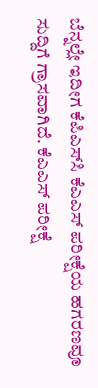ಬೆನ್ನಲ್ಲೇ ಇದೀಗ ಕೆಪಿಎಸ್‌ಸಿ ಕೆಎಎಸ್‌ ಪರೀಕ್ಷೆಯ ಹಗರಣವೂ ಸುದ್ದಿಗೆ ಗ್ರಾಸವಾಗಿದೆ. ಕೆಎಎಸ್‌ ಪರೀಕ್ಷೆ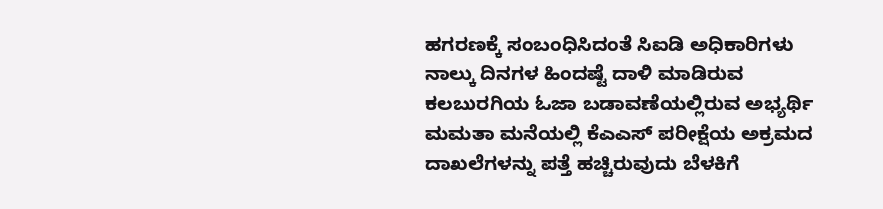ಹಗರಣಕ್ಕೆ ಸಂಬಂಧಿಸಿದಂತೆ ಸಿಐಡಿ ಅಧಿಕಾರಿಗಳು ನಾಲ್ಕು ದಿನಗಳ ಹಿಂದಷ್ಟೆ ದಾಳಿ ಮಾಡಿರುವ ಕಲಬುರಗಿಯ ಓಜಾ ಬಡಾವಣೆಯಲ್ಲಿರುವ ಅಭ್ಯರ್ಥಿ ಮಮತಾ ಮನೆಯಲ್ಲಿ ಕೆಎಎಸ್‌ ಪರೀಕ್ಷೆಯ ಅಕ್ರಮದ ದಾಖಲೆಗಳನ್ನು ಪತ್ತೆ ಹಚ್ಚಿರುವುದು ಬೆಳಕಿಗೆ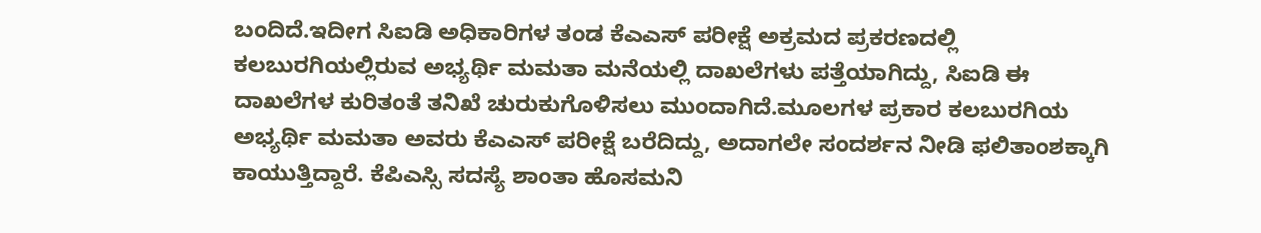ಬಂದಿದೆ.ಇದೀಗ ಸಿಐಡಿ ಅಧಿಕಾರಿಗಳ ತಂಡ ಕೆಎಎಸ್‌ ಪರೀಕ್ಷೆ ಅಕ್ರಮದ ಪ್ರಕರಣದಲ್ಲಿ ಕಲಬುರಗಿಯಲ್ಲಿರುವ ಅಭ್ಯರ್ಥಿ ಮಮತಾ ಮನೆಯಲ್ಲಿ ದಾಖಲೆಗಳು ಪತ್ತೆಯಾಗಿದ್ದು, ಸಿಐಡಿ ಈ ದಾಖಲೆಗಳ ಕುರಿತಂತೆ ತನಿಖೆ ಚುರುಕುಗೊಳಿಸಲು ಮುಂದಾಗಿದೆ.ಮೂಲಗಳ ಪ್ರಕಾರ ಕಲಬುರಗಿಯ ಅಭ್ಯರ್ಥಿ ಮಮತಾ ಅವರು ಕೆಎಎಸ್ ಪರೀಕ್ಷೆ ಬರೆದಿದ್ದು, ಅದಾಗಲೇ ಸಂದರ್ಶನ ನೀಡಿ ಫಲಿತಾಂಶಕ್ಕಾಗಿ ಕಾಯುತ್ತಿದ್ದಾರೆ. ಕೆಪಿಎಸ್ಸಿ ಸದಸ್ಯೆ ಶಾಂತಾ ಹೊಸಮನಿ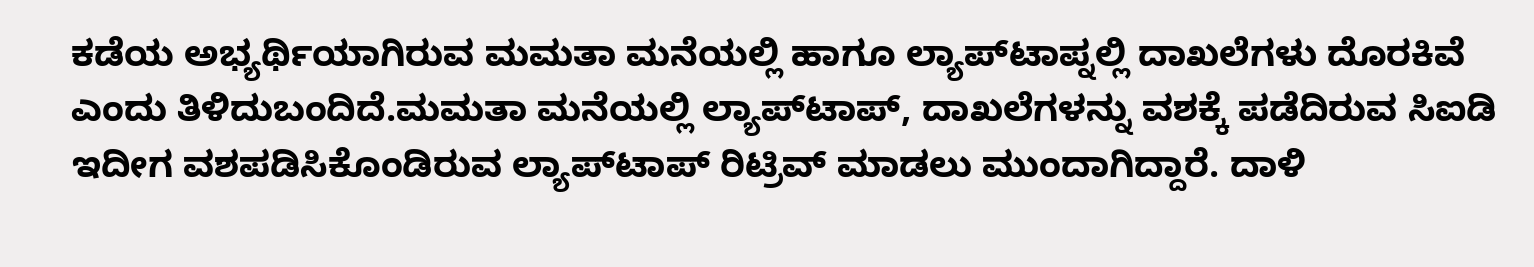ಕಡೆಯ ಅಭ್ಯರ್ಥಿಯಾಗಿರುವ ಮಮತಾ ಮನೆಯಲ್ಲಿ ಹಾಗೂ ಲ್ಯಾಪ್‌ಟಾಪ್ನಲ್ಲಿ ದಾಖಲೆಗಳು ದೊರಕಿವೆ ಎಂದು ತಿಳಿದುಬಂದಿದೆ.ಮಮತಾ ಮನೆಯಲ್ಲಿ ಲ್ಯಾಪ್‌ಟಾಪ್, ದಾಖಲೆಗಳನ್ನು ವಶಕ್ಕೆ ಪಡೆದಿರುವ ಸಿಐಡಿ ಇದೀಗ ವಶಪಡಿಸಿಕೊಂಡಿರುವ ಲ್ಯಾಪ್‌ಟಾಪ್‌ ರಿಟ್ರಿವ್ ಮಾಡಲು ಮುಂದಾಗಿದ್ದಾರೆ. ದಾಳಿ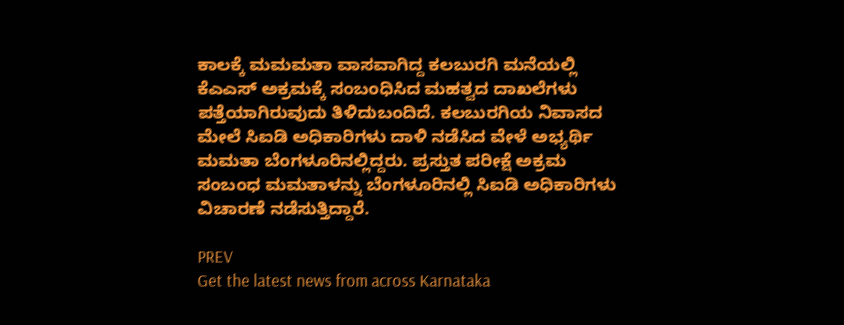ಕಾಲಕ್ಕೆ ಮಮಮತಾ ವಾಸವಾಗಿದ್ದ ಕಲಬುರಗಿ ಮನೆಯಲ್ಲಿ ಕೆಎಎಸ್ ಅಕ್ರಮಕ್ಕೆ ಸಂಬಂಧಿಸಿದ ಮಹತ್ವದ ದಾಖಲೆಗಳು ಪತ್ತೆಯಾಗಿರುವುದು ತಿಳಿದುಬಂದಿದೆ. ಕಲಬುರಗಿಯ ನಿವಾಸದ ಮೇಲೆ ಸಿಐಡಿ ಅಧಿಕಾರಿಗಳು ದಾಳಿ ನಡೆಸಿದ ವೇಳೆ ಅಭ್ಯರ್ಥಿ ಮಮತಾ ಬೆಂಗಳೂರಿನಲ್ಲಿದ್ದರು. ಪ್ರಸ್ತುತ ಪರೀಕ್ಷೆ ಅಕ್ರಮ ಸಂಬಂಧ ಮಮತಾಳನ್ನು ಬೆಂಗಳೂರಿನಲ್ಲಿ ಸಿಐಡಿ ಅಧಿಕಾರಿಗಳು ವಿಚಾರಣೆ ನಡೆಸುತ್ತಿದ್ದಾರೆ.

PREV
Get the latest news from across Karnataka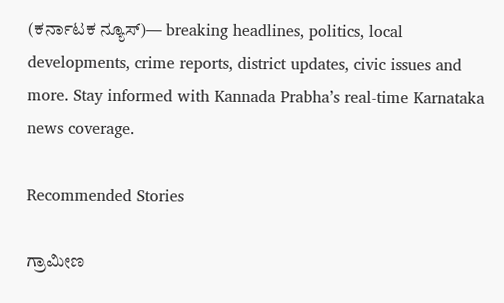(ಕರ್ನಾಟಕ ನ್ಯೂಸ್)— breaking headlines, politics, local developments, crime reports, district updates, civic issues and more. Stay informed with Kannada Prabha’s real‑time Karnataka news coverage.

Recommended Stories

ಗ್ರಾಮೀಣ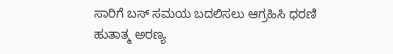ಸಾರಿಗೆ ಬಸ್‌ ಸಮಯ ಬದಲಿಸಲು ಆಗ್ರಹಿಸಿ ಧರಣಿ
ಹುತಾತ್ಮ ಅರಣ್ಯ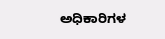ಅಧಿಕಾರಿಗಳ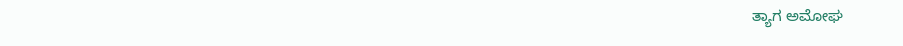ತ್ಯಾಗ ಅಮೋಘ